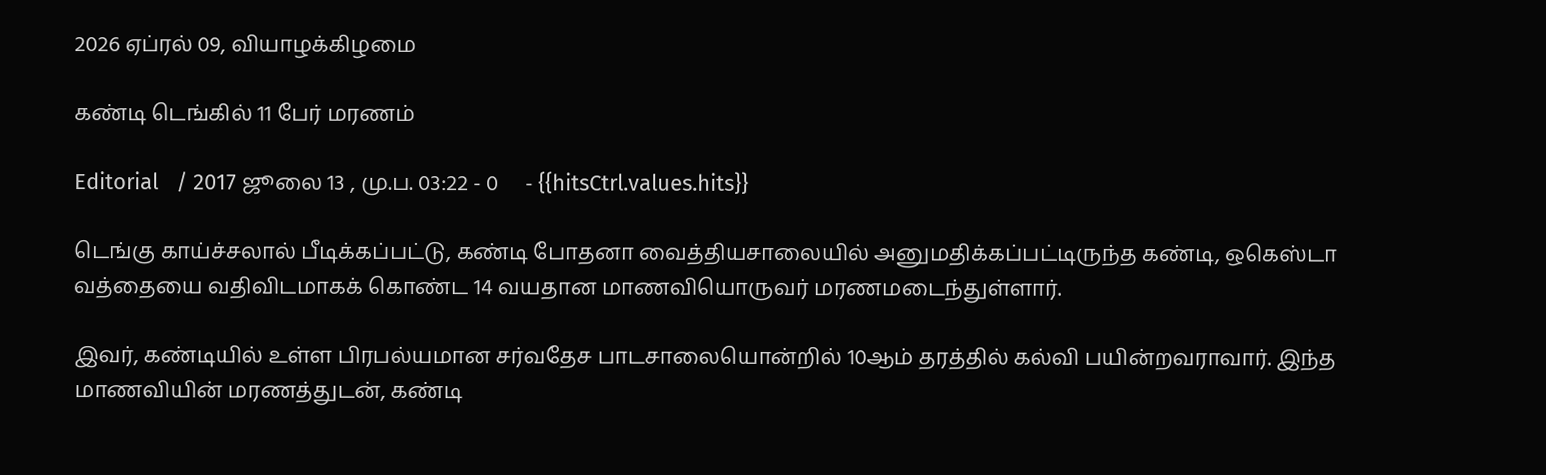2026 ஏப்ரல் 09, வியாழக்கிழமை

கண்டி டெங்கில் 11 பேர் மரணம்

Editorial   / 2017 ஜூலை 13 , மு.ப. 03:22 - 0     - {{hitsCtrl.values.hits}}

டெங்கு காய்ச்சலால் பீடிக்கப்பட்டு, கண்டி போதனா வைத்தியசாலையில் அனுமதிக்கப்பட்டிருந்த கண்டி, ஒகெஸ்டா வத்தையை வதிவிடமாகக் கொண்ட 14 வயதான மாணவியொருவர் மரணமடைந்துள்ளார்.

இவர், கண்டியில் உள்ள பிரபல்யமான சர்வதேச பாடசாலையொன்றில் 10ஆம் தரத்தில் கல்வி பயின்றவராவார். இந்த மாணவியின் மரணத்துடன், கண்டி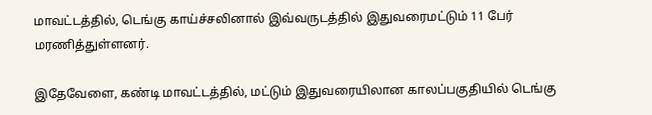மாவட்டத்தில், டெங்கு காய்ச்சலினால் இவ்வருடத்தில் இதுவரைமட்டும் 11 பேர் மரணித்துள்ளனர்.

இதேவேளை, கண்டி மாவட்டத்தில், மட்டும் இதுவரையிலான காலப்பகுதியில் டெங்கு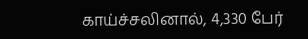காய்ச்சலினால், 4,330 பேர்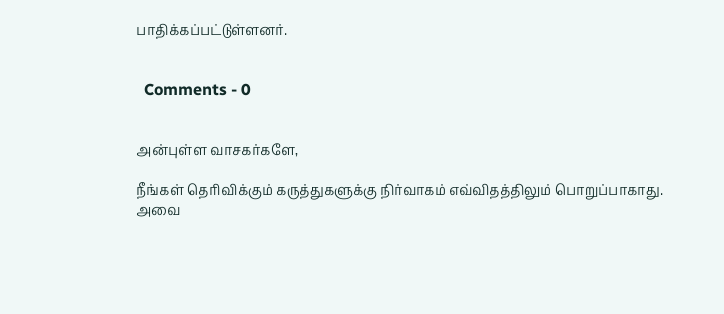பாதிக்கப்பட்டுள்ளனர்.


  Comments - 0


அன்புள்ள வாசகர்களே,

நீங்கள் தெரிவிக்கும் கருத்துகளுக்கு நிர்வாகம் எவ்விதத்திலும் பொறுப்பாகாது. அவை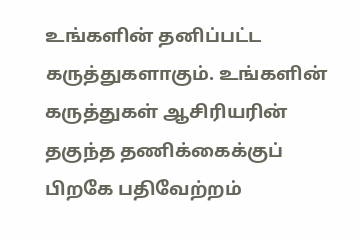உங்களின் தனிப்பட்ட கருத்துகளாகும். உங்களின் கருத்துகள் ஆசிரியரின் தகுந்த தணிக்கைக்குப் பிறகே பதிவேற்றம்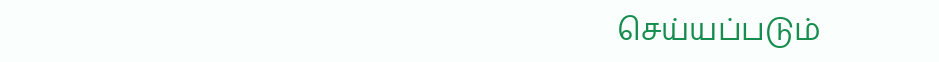செய்யப்படும்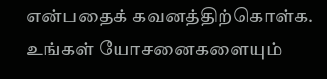என்பதைக் கவனத்திற்கொள்க. உங்கள் யோசனைகளையும்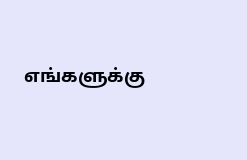எங்களுக்கு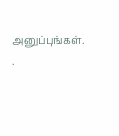அனுப்புங்கள். .